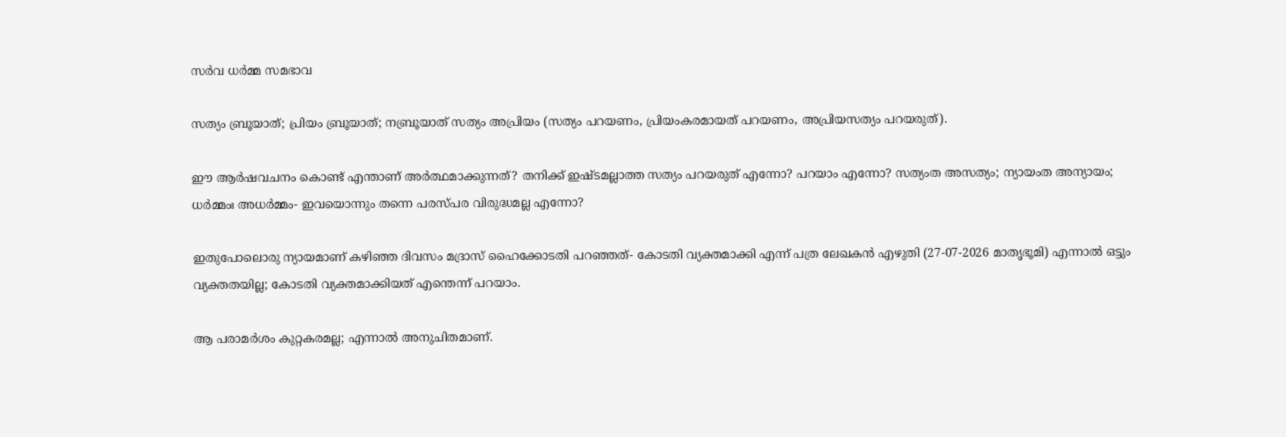സര്‍വ ധര്‍മ്മ സമഭാവ

സത്യം ബ്രൂയാത്; പ്രിയം ബ്രൂയാത്; നബ്രൂയാത് സത്യം അപ്രിയം (സത്യം പറയണം, പ്രിയംകരമായത് പറയണം, അപ്രിയസത്യം പറയരുത്).

ഈ ആര്‍ഷവചനം കൊണ്ട് എന്താണ് അര്‍ത്ഥമാക്കുന്നത്? തനിക്ക് ഇഷ്ടമല്ലാത്ത സത്യം പറയരുത് എന്നോ? പറയാം എന്നോ? സത്യംത അസത്യം; ന്യായംത അന്യായം; ധര്‍മ്മംഃ അധര്‍മ്മം- ഇവയൊന്നും തന്നെ പരസ്പര വിരുദ്ധമല്ല എന്നോ?

ഇതുപോലൊരു ന്യായമാണ് കഴിഞ്ഞ ദിവസം മദ്രാസ് ഹൈക്കോടതി പറഞ്ഞത്- കോടതി വ്യക്തമാക്കി എന്ന് പത്ര ലേഖകന്‍ എഴുതി (27-07-2026 മാതൃഭൂമി) എന്നാല്‍ ഒട്ടും വ്യക്തതയില്ല; കോടതി വ്യക്തമാക്കിയത് എന്തെന്ന് പറയാം.

ആ പരാമര്‍ശം കുറ്റകരമല്ല; എന്നാല്‍ അനുചിതമാണ്.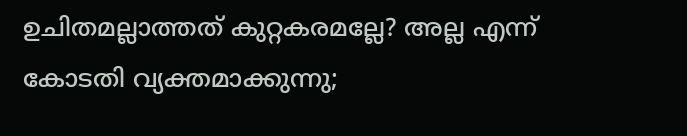ഉചിതമല്ലാത്തത് കുറ്റകരമല്ലേ? അല്ല എന്ന് കോടതി വ്യക്തമാക്കുന്നു;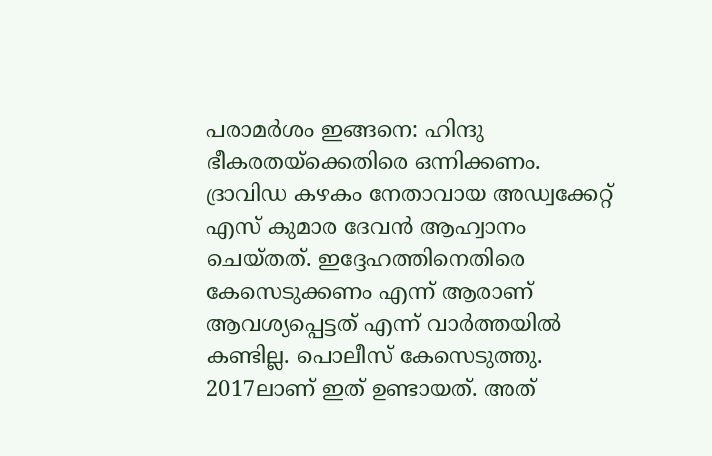പരാമര്‍ശം ഇങ്ങനെ: ഹിന്ദു ഭീകരതയ്‌ക്കെതിരെ ഒന്നിക്കണം. ദ്രാവിഡ കഴകം നേതാവായ അഡ്വക്കേറ്റ് എസ് കുമാര ദേവന്‍ ആഹ്വാനം ചെയ്തത്. ഇദ്ദേഹത്തിനെതിരെ കേസെടുക്കണം എന്ന് ആരാണ് ആവശ്യപ്പെട്ടത് എന്ന് വാര്‍ത്തയില്‍ കണ്ടില്ല. പൊലീസ് കേസെടുത്തു. 2017ലാണ് ഇത് ഉണ്ടായത്. അത്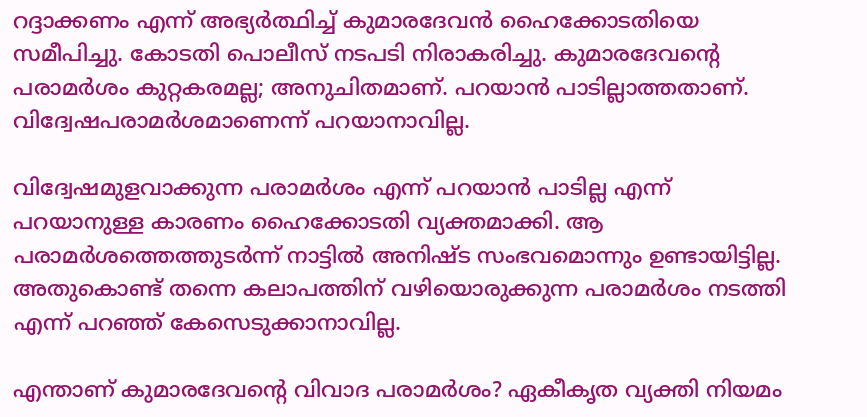റദ്ദാക്കണം എന്ന് അഭ്യര്‍ത്ഥിച്ച് കുമാരദേവന്‍ ഹൈക്കോടതിയെ സമീപിച്ചു. കോടതി പൊലീസ് നടപടി നിരാകരിച്ചു. കുമാരദേവന്റെ പരാമര്‍ശം കുറ്റകരമല്ല; അനുചിതമാണ്. പറയാന്‍ പാടില്ലാത്തതാണ്. വിദ്വേഷപരാമര്‍ശമാണെന്ന് പറയാനാവില്ല.

വിദ്വേഷമുളവാക്കുന്ന പരാമര്‍ശം എന്ന് പറയാന്‍ പാടില്ല എന്ന് പറയാനുള്ള കാരണം ഹൈക്കോടതി വ്യക്തമാക്കി. ആ പരാമര്‍ശത്തെത്തുടര്‍ന്ന് നാട്ടില്‍ അനിഷ്ട സംഭവമൊന്നും ഉണ്ടായിട്ടില്ല. അതുകൊണ്ട് തന്നെ കലാപത്തിന് വഴിയൊരുക്കുന്ന പരാമര്‍ശം നടത്തി എന്ന് പറഞ്ഞ് കേസെടുക്കാനാവില്ല.

എന്താണ് കുമാരദേവന്റെ വിവാദ പരാമര്‍ശം? ഏകീകൃത വ്യക്തി നിയമം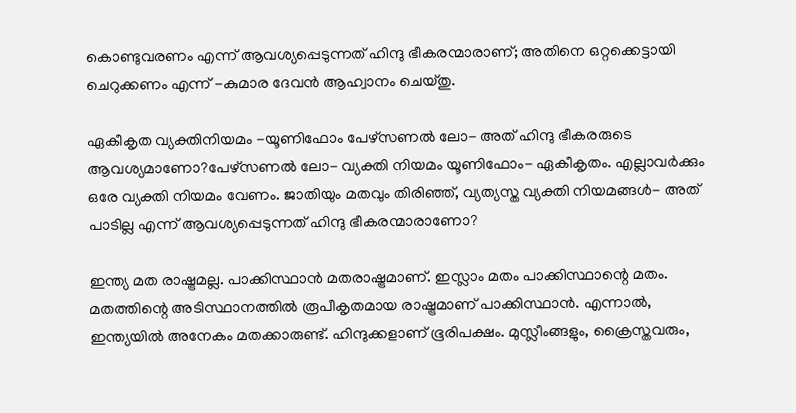കൊണ്ടുവരണം എന്ന് ആവശ്യപ്പെടുന്നത് ഹിന്ദു ഭീകരന്മാരാണ്; അതിനെ ഒറ്റക്കെട്ടായി ചെറുക്കണം എന്ന് -കുമാര ദേവന്‍ ആഹ്വാനം ചെയ്തു.

ഏകീകൃത വ്യക്തിനിയമം -യൂണിഫോം പേഴ്‌സണല്‍ ലോ- അത് ഹിന്ദു ഭീകരരുടെ ആവശ്യമാണോ?പേഴ്‌സണല്‍ ലോ- വ്യക്തി നിയമം യൂണിഫോം- ഏകീകൃതം. എല്ലാവര്‍ക്കും ഒരേ വ്യക്തി നിയമം വേണം. ജാതിയും മതവും തിരിഞ്ഞ്, വ്യത്യസ്ത വ്യക്തി നിയമങ്ങള്‍- അത് പാടില്ല എന്ന് ആവശ്യപ്പെടുന്നത് ഹിന്ദു ഭീകരന്മാരാണോ?

ഇന്ത്യ മത രാഷ്ട്രമല്ല. പാക്കിസ്ഥാന്‍ മതരാഷ്ട്രമാണ്. ഇസ്ലാം മതം പാക്കിസ്ഥാന്റെ മതം. മതത്തിന്റെ അടിസ്ഥാനത്തില്‍ രൂപീകൃതമായ രാഷ്ട്രമാണ് പാക്കിസ്ഥാന്‍. എന്നാല്‍, ഇന്ത്യയില്‍ അനേകം മതക്കാരുണ്ട്. ഹിന്ദുക്കളാണ് ഭൂരിപക്ഷം. മുസ്ലീംങ്ങളും, ക്രൈസ്തവരും,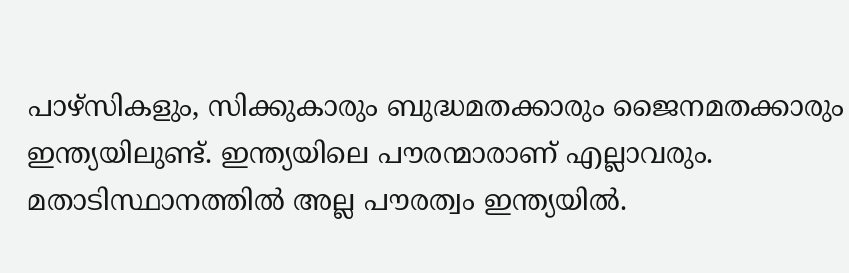പാഴ്‌സികളും, സിക്കുകാരും ബുദ്ധമതക്കാരും ജൈനമതക്കാരും ഇന്ത്യയിലുണ്ട്. ഇന്ത്യയിലെ പൗരന്മാരാണ് എല്ലാവരും. മതാടിസ്ഥാനത്തില്‍ അല്ല പൗരത്വം ഇന്ത്യയില്‍.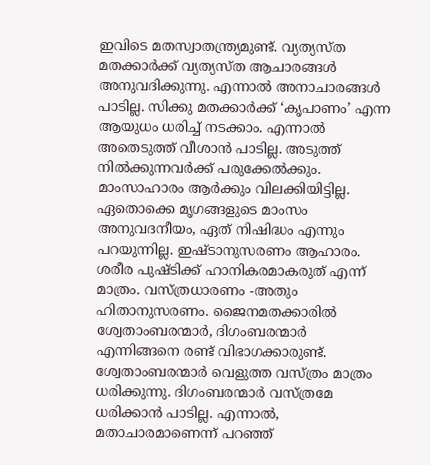ഇവിടെ മതസ്വാതന്ത്ര്യമുണ്ട്. വ്യത്യസ്ത മതക്കാര്‍ക്ക് വ്യത്യസ്ത ആചാരങ്ങള്‍ അനുവദിക്കുന്നു. എന്നാല്‍ അനാചാരങ്ങള്‍ പാടില്ല. സിക്കു മതക്കാര്‍ക്ക് ‘കൃപാണം’ എന്ന ആയുധം ധരിച്ച് നടക്കാം. എന്നാല്‍ അതെടുത്ത് വീശാന്‍ പാടില്ല. അടുത്ത് നില്‍ക്കുന്നവര്‍ക്ക് പരുക്കേല്‍ക്കും. മാംസാഹാരം ആര്‍ക്കും വിലക്കിയിട്ടില്ല. ഏതൊക്കെ മൃഗങ്ങളുടെ മാംസം അനുവദനീയം, ഏത് നിഷിദ്ധം എന്നും പറയുന്നില്ല. ഇഷ്ടാനുസരണം ആഹാരം. ശരീര പുഷ്ടിക്ക് ഹാനികരമാകരുത് എന്ന് മാത്രം. വസ്ത്രധാരണം -അതും ഹിതാനുസരണം. ജൈനമതക്കാരില്‍ ശ്വേതാംബരന്മാര്‍, ദിഗംബരന്മാര്‍ എന്നിങ്ങനെ രണ്ട് വിഭാഗക്കാരുണ്ട്. ശ്വേതാംബരന്മാര്‍ വെളുത്ത വസ്ത്രം മാത്രം ധരിക്കുന്നു. ദിഗംബരന്മാര്‍ വസ്ത്രമേ ധരിക്കാന്‍ പാടില്ല. എന്നാല്‍, മതാചാരമാണെന്ന് പറഞ്ഞ്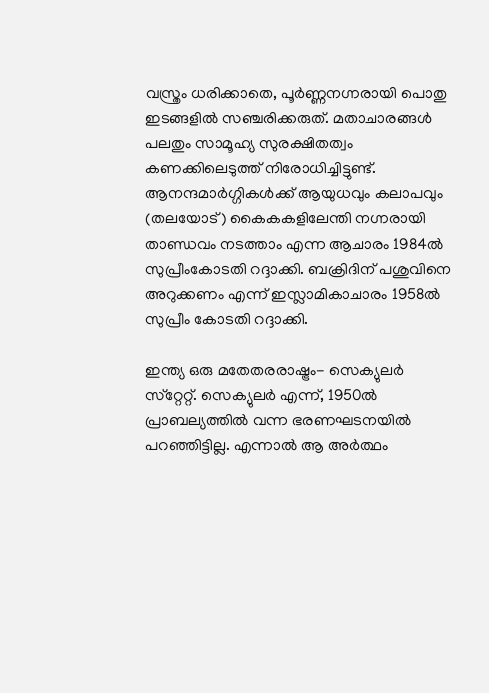വസ്ത്രം ധരിക്കാതെ, പൂര്‍ണ്ണനഗ്നരായി പൊതു ഇടങ്ങളില്‍ സഞ്ചരിക്കരുത്. മതാചാരങ്ങള്‍ പലതും സാമൂഹ്യ സുരക്ഷിതത്വം കണക്കിലെടുത്ത് നിരോധിച്ചിട്ടുണ്ട്. ആനന്ദമാര്‍ഗ്ഗികള്‍ക്ക് ആയുധവും കലാപവും (തലയോട്) കൈകകളിലേന്തി നഗ്നരായി താണ്ഡവം നടത്താം എന്ന ആചാരം 1984ല്‍ സുപ്രീംകോടതി റദ്ദാക്കി. ബക്രിദിന് പശുവിനെ അറുക്കണം എന്ന് ഇസ്ലാമികാചാരം 1958ല്‍ സുപ്രീം കോടതി റദ്ദാക്കി.

ഇന്ത്യ ഒരു മതേതരരാഷ്ട്രം- സെക്യുലര്‍ സ്‌റ്റേറ്റ്. സെക്യുലര്‍ എന്ന്, 1950ല്‍ പ്രാബല്യത്തില്‍ വന്ന ഭരണഘടനയില്‍ പറഞ്ഞിട്ടില്ല. എന്നാല്‍ ആ അര്‍ത്ഥം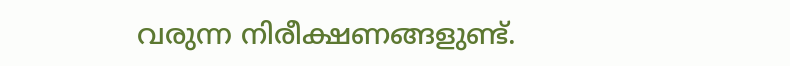വരുന്ന നിരീക്ഷണങ്ങളുണ്ട്.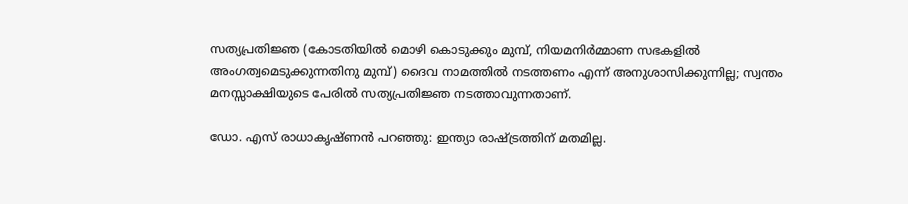സത്യപ്രതിജ്ഞ (കോടതിയില്‍ മൊഴി കൊടുക്കും മുമ്പ്, നിയമനിര്‍മ്മാണ സഭകളില്‍ അംഗത്വമെടുക്കുന്നതിനു മുമ്പ്) ദൈവ നാമത്തില്‍ നടത്തണം എന്ന് അനുശാസിക്കുന്നില്ല; സ്വന്തം മനസ്സാക്ഷിയുടെ പേരില്‍ സത്യപ്രതിജ്ഞ നടത്താവുന്നതാണ്.

ഡോ. എസ് രാധാകൃഷ്ണന്‍ പറഞ്ഞു: ഇന്ത്യാ രാഷ്ട്രത്തിന് മതമില്ല.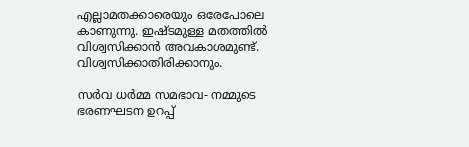എല്ലാമതക്കാരെയും ഒരേപോലെ കാണുന്നു. ഇഷ്ടമുള്ള മതത്തില്‍ വിശ്വസിക്കാന്‍ അവകാശമുണ്ട്. വിശ്വസിക്കാതിരിക്കാനും.

സര്‍വ ധര്‍മ്മ സമഭാവ- നമ്മുടെ ഭരണഘടന ഉറപ്പ്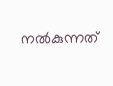നല്‍കുന്നത്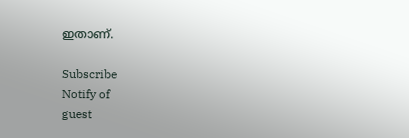ഇതാണ്.

Subscribe
Notify of
guest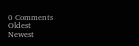0 Comments
Oldest
Newest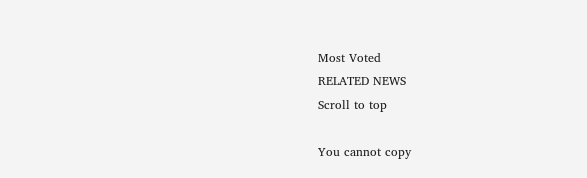Most Voted
RELATED NEWS
Scroll to top

You cannot copy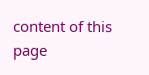content of this page